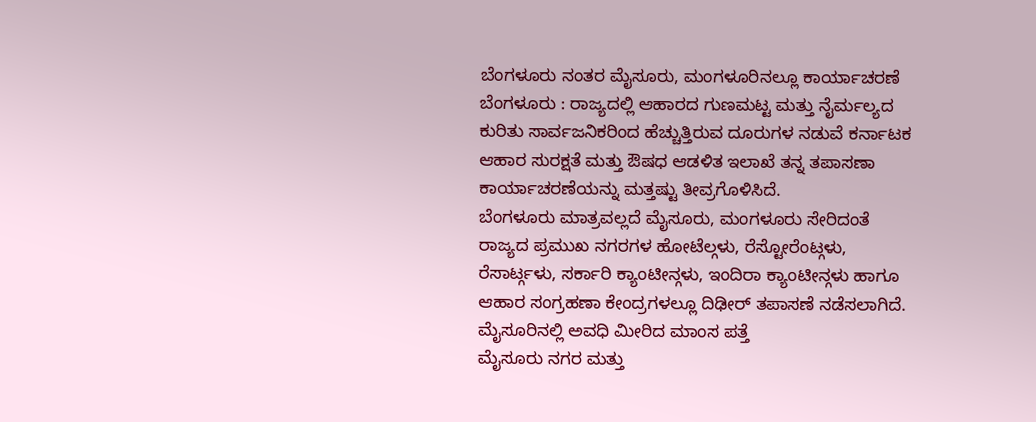ಬೆಂಗಳೂರು ನಂತರ ಮೈಸೂರು, ಮಂಗಳೂರಿನಲ್ಲೂ ಕಾರ್ಯಾಚರಣೆ
ಬೆಂಗಳೂರು : ರಾಜ್ಯದಲ್ಲಿ ಆಹಾರದ ಗುಣಮಟ್ಟ ಮತ್ತು ನೈರ್ಮಲ್ಯದ ಕುರಿತು ಸಾರ್ವಜನಿಕರಿಂದ ಹೆಚ್ಚುತ್ತಿರುವ ದೂರುಗಳ ನಡುವೆ ಕರ್ನಾಟಕ ಆಹಾರ ಸುರಕ್ಷತೆ ಮತ್ತು ಔಷಧ ಆಡಳಿತ ಇಲಾಖೆ ತನ್ನ ತಪಾಸಣಾ ಕಾರ್ಯಾಚರಣೆಯನ್ನು ಮತ್ತಷ್ಟು ತೀವ್ರಗೊಳಿಸಿದೆ.
ಬೆಂಗಳೂರು ಮಾತ್ರವಲ್ಲದೆ ಮೈಸೂರು, ಮಂಗಳೂರು ಸೇರಿದಂತೆ ರಾಜ್ಯದ ಪ್ರಮುಖ ನಗರಗಳ ಹೋಟೆಲ್ಗಳು, ರೆಸ್ಟೋರೆಂಟ್ಗಳು, ರೆಸಾರ್ಟ್ಗಳು, ಸರ್ಕಾರಿ ಕ್ಯಾಂಟೀನ್ಗಳು, ಇಂದಿರಾ ಕ್ಯಾಂಟೀನ್ಗಳು ಹಾಗೂ ಆಹಾರ ಸಂಗ್ರಹಣಾ ಕೇಂದ್ರಗಳಲ್ಲೂ ದಿಢೀರ್ ತಪಾಸಣೆ ನಡೆಸಲಾಗಿದೆ.
ಮೈಸೂರಿನಲ್ಲಿ ಅವಧಿ ಮೀರಿದ ಮಾಂಸ ಪತ್ತೆ
ಮೈಸೂರು ನಗರ ಮತ್ತು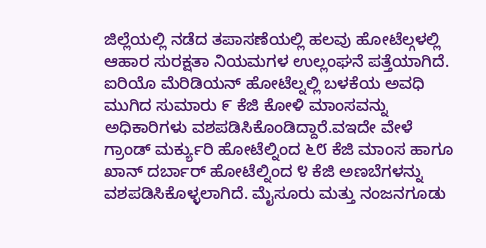ಜಿಲ್ಲೆಯಲ್ಲಿ ನಡೆದ ತಪಾಸಣೆಯಲ್ಲಿ ಹಲವು ಹೋಟೆಲ್ಗಳಲ್ಲಿ ಆಹಾರ ಸುರಕ್ಷತಾ ನಿಯಮಗಳ ಉಲ್ಲಂಘನೆ ಪತ್ತೆಯಾಗಿದೆ. ಐರಿಯೊ ಮೆರಿಡಿಯನ್ ಹೋಟೆಲ್ನಲ್ಲಿ ಬಳಕೆಯ ಅವಧಿ ಮುಗಿದ ಸುಮಾರು ೯ ಕೆಜಿ ಕೋಳಿ ಮಾಂಸವನ್ನು ಅಧಿಕಾರಿಗಳು ವಶಪಡಿಸಿಕೊಂಡಿದ್ದಾರೆ.ವಇದೇ ವೇಳೆ ಗ್ರಾಂಡ್ ಮರ್ಕ್ಯುರಿ ಹೋಟೆಲ್ನಿಂದ ೬೮ ಕೆಜಿ ಮಾಂಸ ಹಾಗೂ ಖಾನ್ ದರ್ಬಾರ್ ಹೋಟೆಲ್ನಿಂದ ೪ ಕೆಜಿ ಅಣಬೆಗಳನ್ನು ವಶಪಡಿಸಿಕೊಳ್ಳಲಾಗಿದೆ. ಮೈಸೂರು ಮತ್ತು ನಂಜನಗೂಡು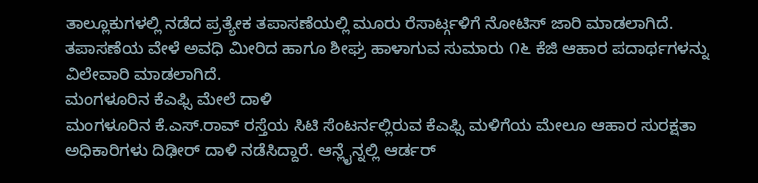ತಾಲ್ಲೂಕುಗಳಲ್ಲಿ ನಡೆದ ಪ್ರತ್ಯೇಕ ತಪಾಸಣೆಯಲ್ಲಿ ಮೂರು ರೆಸಾರ್ಟ್ಗಳಿಗೆ ನೋಟಿಸ್ ಜಾರಿ ಮಾಡಲಾಗಿದೆ.
ತಪಾಸಣೆಯ ವೇಳೆ ಅವಧಿ ಮೀರಿದ ಹಾಗೂ ಶೀಘ್ರ ಹಾಳಾಗುವ ಸುಮಾರು ೧೬ ಕೆಜಿ ಆಹಾರ ಪದಾರ್ಥಗಳನ್ನು ವಿಲೇವಾರಿ ಮಾಡಲಾಗಿದೆ.
ಮಂಗಳೂರಿನ ಕೆಎಫ್ಸಿ ಮೇಲೆ ದಾಳಿ
ಮಂಗಳೂರಿನ ಕೆ.ಎಸ್.ರಾವ್ ರಸ್ತೆಯ ಸಿಟಿ ಸೆಂಟರ್ನಲ್ಲಿರುವ ಕೆಎಫ್ಸಿ ಮಳಿಗೆಯ ಮೇಲೂ ಆಹಾರ ಸುರಕ್ಷತಾ ಅಧಿಕಾರಿಗಳು ದಿಢೀರ್ ದಾಳಿ ನಡೆಸಿದ್ದಾರೆ. ಆನ್ಲೈನ್ನಲ್ಲಿ ಆರ್ಡರ್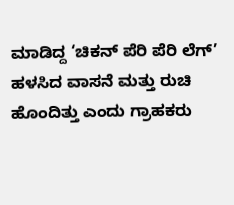ಮಾಡಿದ್ದ ‘ಚಿಕನ್ ಪೆರಿ ಪೆರಿ ಲೆಗ್’ ಹಳಸಿದ ವಾಸನೆ ಮತ್ತು ರುಚಿ ಹೊಂದಿತ್ತು ಎಂದು ಗ್ರಾಹಕರು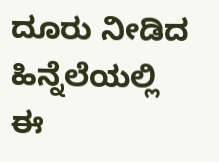ದೂರು ನೀಡಿದ ಹಿನ್ನೆಲೆಯಲ್ಲಿ ಈ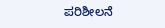ಪರಿಶೀಲನೆ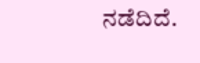ನಡೆದಿದೆ.